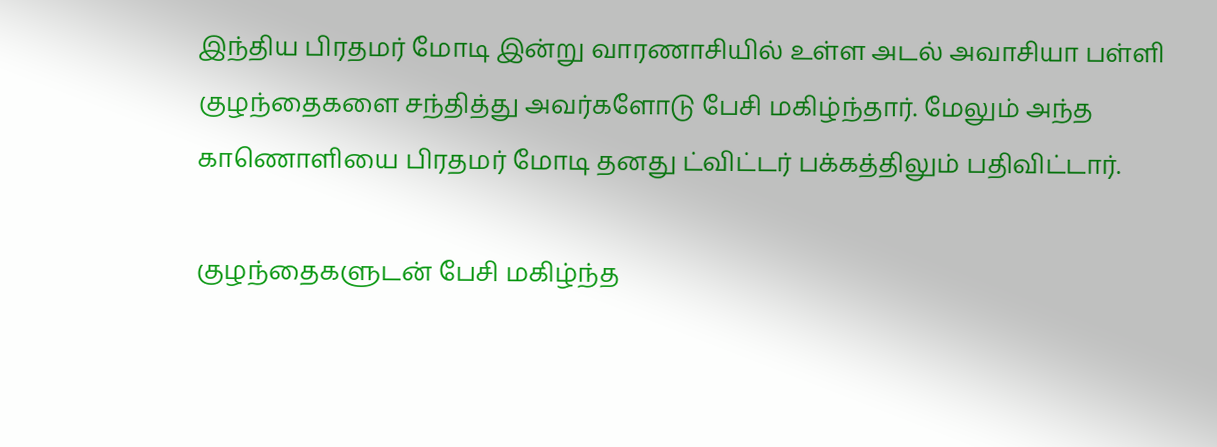இந்திய பிரதமர் மோடி இன்று வாரணாசியில் உள்ள அடல் அவாசியா பள்ளி குழந்தைகளை சந்தித்து அவர்களோடு பேசி மகிழ்ந்தார். மேலும் அந்த காணொளியை பிரதமர் மோடி தனது ட்விட்டர் பக்கத்திலும் பதிவிட்டார்.

குழந்தைகளுடன் பேசி மகிழ்ந்த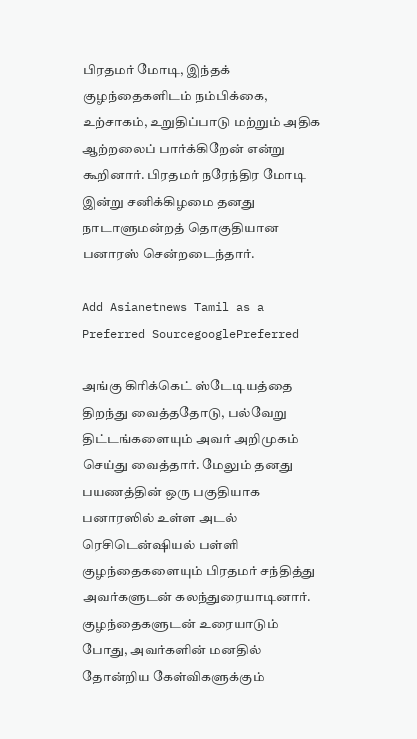பிரதமர் மோடி, இந்தக் குழந்தைகளிடம் நம்பிக்கை, உற்சாகம், உறுதிப்பாடு மற்றும் அதிக ஆற்றலைப் பார்க்கிறேன் என்று கூறினார். பிரதமர் நரேந்திர மோடி இன்று சனிக்கிழமை தனது நாடாளுமன்றத் தொகுதியான பனாரஸ் சென்றடைந்தார்.

Add Asianetnews Tamil as a Preferred SourcegooglePreferred

அங்கு கிரிக்கெட் ஸ்டேடியத்தை திறந்து வைத்ததோடு, பல்வேறு திட்டங்களையும் அவர் அறிமுகம் செய்து வைத்தார். மேலும் தனது பயணத்தின் ஒரு பகுதியாக பனாரஸில் உள்ள அடல் ரெசிடென்ஷியல் பள்ளி குழந்தைகளையும் பிரதமர் சந்தித்து அவர்களுடன் கலந்துரையாடினார். குழந்தைகளுடன் உரையாடும் போது, அவர்களின் மனதில் தோன்றிய கேள்விகளுக்கும்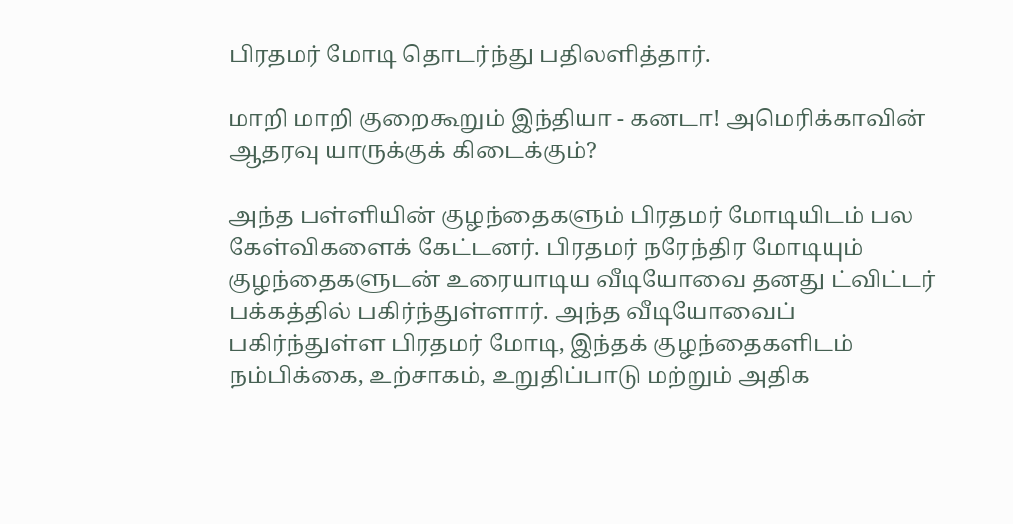பிரதமர் மோடி தொடர்ந்து பதிலளித்தார்.

மாறி மாறி குறைகூறும் இந்தியா - கனடா! அமெரிக்காவின் ஆதரவு யாருக்குக் கிடைக்கும்?

அந்த பள்ளியின் குழந்தைகளும் பிரதமர் மோடியிடம் பல கேள்விகளைக் கேட்டனர். பிரதமர் நரேந்திர மோடியும் குழந்தைகளுடன் உரையாடிய வீடியோவை தனது ட்விட்டர் பக்கத்தில் பகிர்ந்துள்ளார். அந்த வீடியோவைப் பகிர்ந்துள்ள பிரதமர் மோடி, இந்தக் குழந்தைகளிடம் நம்பிக்கை, உற்சாகம், உறுதிப்பாடு மற்றும் அதிக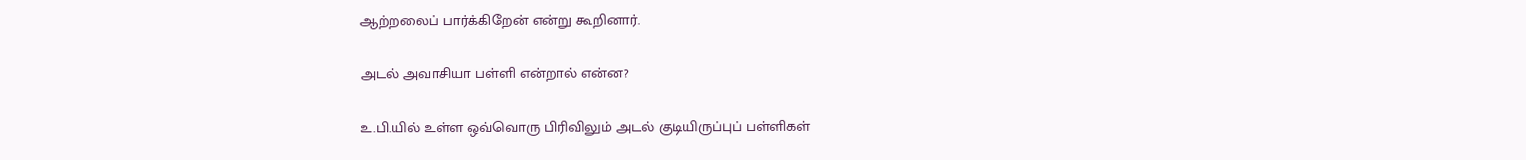ஆற்றலைப் பார்க்கிறேன் என்று கூறினார்.

அடல் அவாசியா பள்ளி என்றால் என்ன?

உ.பி.யில் உள்ள ஒவ்வொரு பிரிவிலும் அடல் குடியிருப்புப் பள்ளிகள்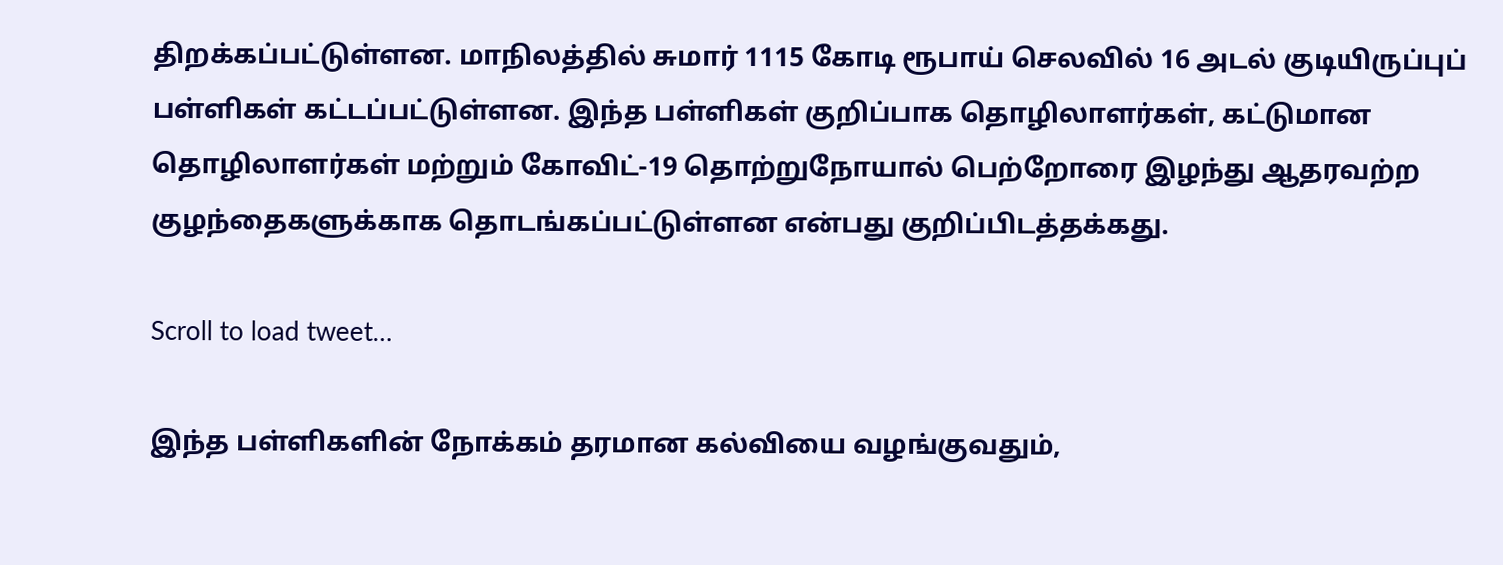திறக்கப்பட்டுள்ளன. மாநிலத்தில் சுமார் 1115 கோடி ரூபாய் செலவில் 16 அடல் குடியிருப்புப் பள்ளிகள் கட்டப்பட்டுள்ளன. இந்த பள்ளிகள் குறிப்பாக தொழிலாளர்கள், கட்டுமான தொழிலாளர்கள் மற்றும் கோவிட்-19 தொற்றுநோயால் பெற்றோரை இழந்து ஆதரவற்ற குழந்தைகளுக்காக தொடங்கப்பட்டுள்ளன என்பது குறிப்பிடத்தக்கது.

Scroll to load tweet…

இந்த பள்ளிகளின் நோக்கம் தரமான கல்வியை வழங்குவதும்,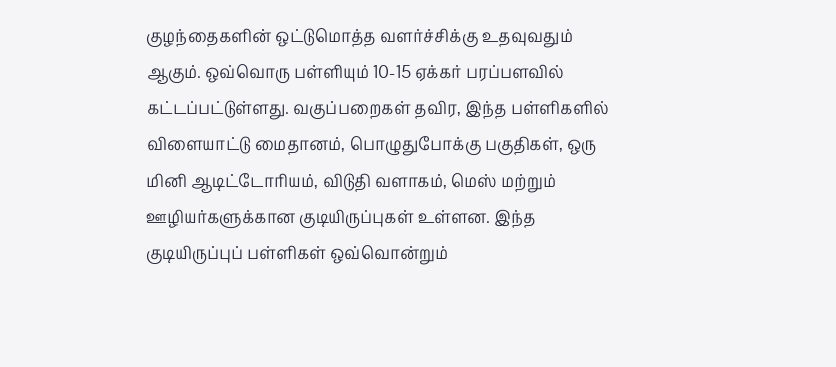குழந்தைகளின் ஒட்டுமொத்த வளர்ச்சிக்கு உதவுவதும் ஆகும். ஒவ்வொரு பள்ளியும் 10-15 ஏக்கர் பரப்பளவில் கட்டப்பட்டுள்ளது. வகுப்பறைகள் தவிர, இந்த பள்ளிகளில் விளையாட்டு மைதானம், பொழுதுபோக்கு பகுதிகள், ஒரு மினி ஆடிட்டோரியம், விடுதி வளாகம், மெஸ் மற்றும் ஊழியர்களுக்கான குடியிருப்புகள் உள்ளன. இந்த குடியிருப்புப் பள்ளிகள் ஒவ்வொன்றும்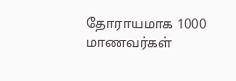தோராயமாக 1000 மாணவர்கள்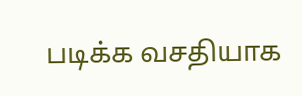படிக்க வசதியாக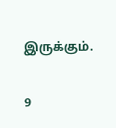இருக்கும்.

9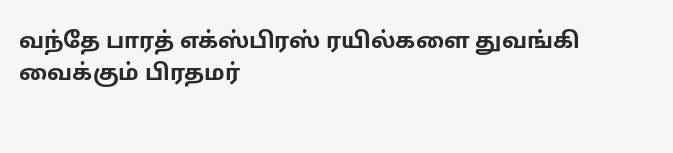வந்தே பாரத் எக்ஸ்பிரஸ் ரயில்களை துவங்கி வைக்கும் பிரதமர்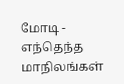மோடி - எந்தெந்த மாநிலங்கள்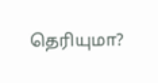தெரியுமா?